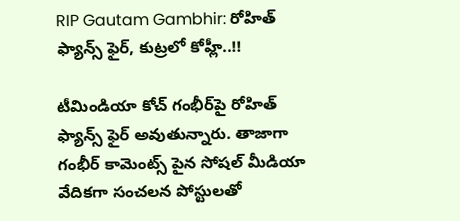RIP Gautam Gambhir: రోహిత్ ఫ్యాన్స్ ఫైర్, కుట్రలో కోహ్లీ..!!

టీమిండియా కోచ్ గంభీర్‌పై రోహిత్ ఫ్యాన్స్ ఫైర్ అవుతున్నారు. తాజాగా గంభీర్ కామెంట్స్ పైన సోషల్ మీడియా వేదికగా సంచలన పోస్టులతో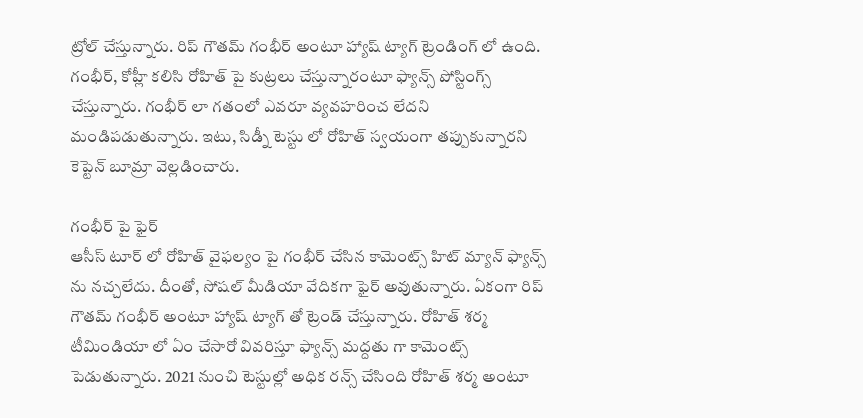ట్రోల్ చేస్తున్నారు. రిప్ గౌతమ్ గంభీర్ అంటూ హ్యాష్ ట్యాగ్ ట్రెండింగ్ లో ఉంది. గంభీర్, కోహ్లీ కలిసి రోహిత్ పై కుట్రలు చేస్తున్నారంటూ ఫ్యాన్స్ పోస్టింగ్స్ చేస్తున్నారు. గంభీర్ లా గతంలో ఎవరూ వ్యవహరించ లేదని మండిపడుతున్నారు. ఇటు, సిడ్నీ టెస్టు లో రోహిత్ స్వయంగా తప్పుకున్నారని కెప్టెన్ బూమ్రా వెల్లడించారు.

గంభీర్ పై ఫైర్
ఆసీస్ టూర్ లో రోహిత్ వైఫల్యం పై గంభీర్ చేసిన కామెంట్స్ హిట్ మ్యాన్ ఫ్యాన్స్ ను నచ్చలేదు. దీంతో, సోషల్ మీడియా వేదికగా ఫైర్ అవుతున్నారు. ఏకంగా రిప్ గౌతమ్ గంభీర్ అంటూ హ్యాష్ ట్యాగ్ తో ట్రెండ్ చేస్తున్నారు. రోహిత్ శర్మ టీమిండియా లో ఏం చేసారో వివరిస్తూ ఫ్యాన్స్ మద్దతు గా కామెంట్స్ పెడుతున్నారు. 2021 నుంచి టెస్టుల్లో అధిక రన్స్ చేసింది రోహిత్ శర్మ అంటూ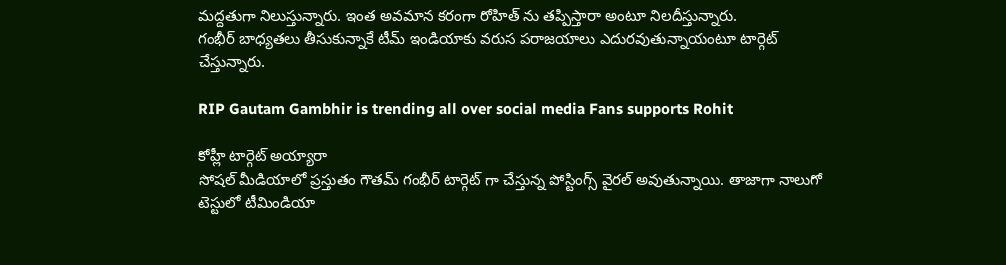మద్దతుగా నిలుస్తున్నారు. ఇంత అవమాన కరంగా రోహిత్ ను తప్పిస్తారా అంటూ నిలదీస్తున్నారు.
గంభీర్ బాధ్యతలు తీసుకున్నాకే టీమ్ ఇండియాకు వరుస పరాజయాలు ఎదురవుతున్నాయంటూ టార్గెట్ చేస్తున్నారు.

RIP Gautam Gambhir is trending all over social media Fans supports Rohit

కోహ్లీ టార్గెట్ అయ్యారా
సోషల్ మీడియాలో ప్రస్తుతం గౌతమ్ గంభీర్ టార్గెట్ గా చేస్తున్న పోస్టింగ్స్ వైరల్ అవుతున్నాయి. తాజాగా నాలుగో టెస్టులో టీమిండియా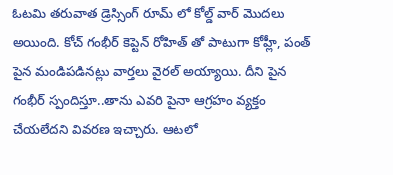ఓటమి తరువాత డ్రెస్సింగ్ రూమ్ లో కోల్డ్ వార్ మొదలు అయింది. కోచ్ గంభీర్ కెప్టెన్ రోహిత్ తో పాటుగా కోహ్లీ, పంత్ పైన మండిపడినట్లు వార్తలు వైరల్ అయ్యాయి. దీని పైన గంభీర్ స్పందిస్తూ..తాను ఎవరి పైనా ఆగ్రహం వ్యక్తం చేయలేదని వివరణ ఇచ్చారు. ఆటలో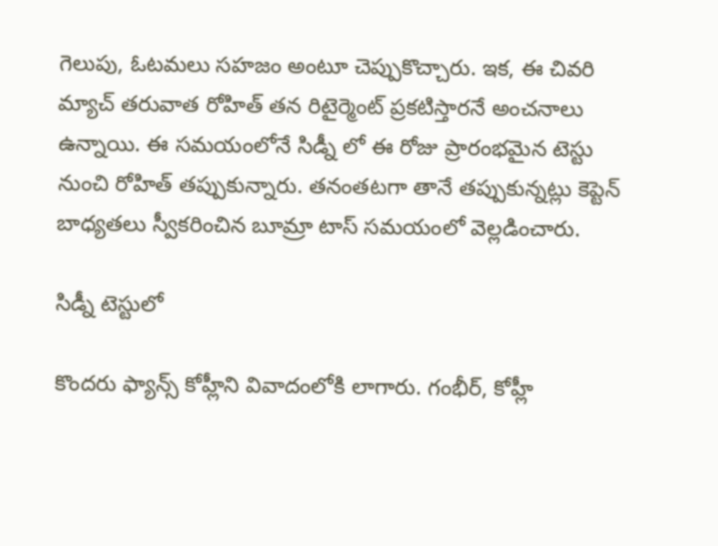గెలుపు, ఓటమలు సహజం అంటూ చెప్పుకొచ్చారు. ఇక, ఈ చివరి మ్యాచ్ తరువాత రోహిత్ తన రిటైర్మెంట్ ప్రకటిస్తారనే అంచనాలు ఉన్నాయి. ఈ సమయంలోనే సిడ్నీ లో ఈ రోజు ప్రారంభమైన టెస్టు నుంచి రోహిత్ తప్పుకున్నారు. తనంతటగా తానే తప్పుకున్నట్లు కెప్టెన్ బాధ్యతలు స్వీకరించిన బూమ్రా టాస్ సమయంలో వెల్లడించారు.

సిడ్నీ టెస్టులో

కొందరు ఫ్యాన్స్ కోహ్లీని వివాదంలోకి లాగారు. గంభీర్, కోహ్లీ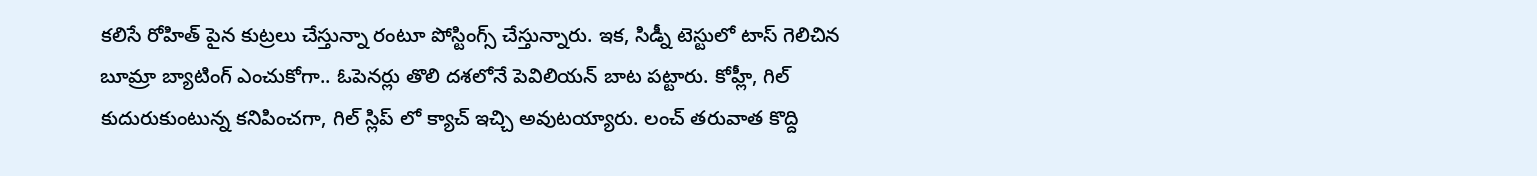కలిసే రోహిత్ పైన కుట్రలు చేస్తున్నా రంటూ పోస్టింగ్స్ చేస్తున్నారు. ఇక, సిడ్నీ టెస్టులో టాస్ గెలిచిన బూమ్రా బ్యాటింగ్ ఎంచుకోగా.. ఓపెనర్లు తొలి దశలోనే పెవిలియన్ బాట పట్టారు. కోహ్లీ, గిల్ కుదురుకుంటున్న కనిపించగా, గిల్ స్లిప్ లో క్యాచ్ ఇచ్చి అవుటయ్యారు. లంచ్ తరువాత కొద్ది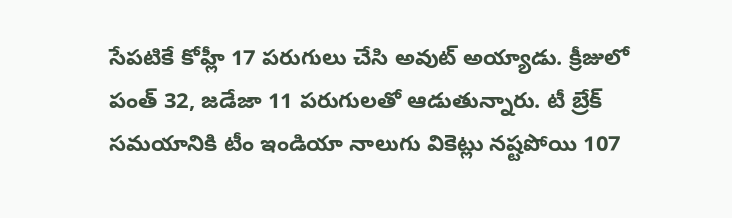సేపటికే కోహ్లీ 17 పరుగులు చేసి అవుట్ అయ్యాడు. క్రీజులో పంత్ 32, జడేజా 11 పరుగులతో ఆడుతున్నారు. టీ బ్రేక్ సమయానికి టీం ఇండియా నాలుగు వికెట్లు నష్టపోయి 107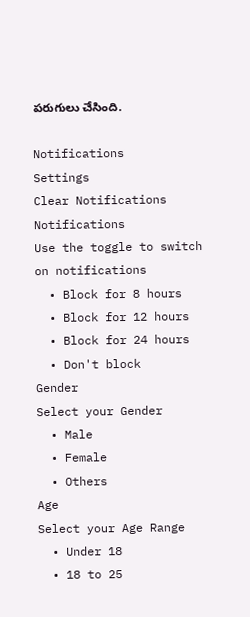పరుగులు చేసింది.

Notifications
Settings
Clear Notifications
Notifications
Use the toggle to switch on notifications
  • Block for 8 hours
  • Block for 12 hours
  • Block for 24 hours
  • Don't block
Gender
Select your Gender
  • Male
  • Female
  • Others
Age
Select your Age Range
  • Under 18
  • 18 to 25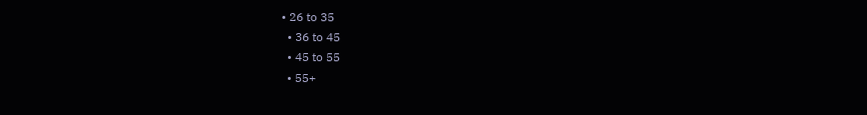• 26 to 35
  • 36 to 45
  • 45 to 55
  • 55+